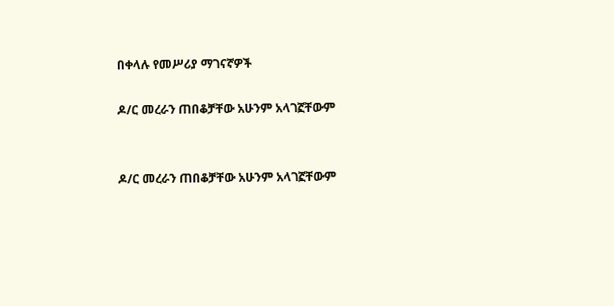በቀላሉ የመሥሪያ ማገናኛዎች

ዶ/ር መረራን ጠበቆቻቸው አሁንም አላገኟቸውም


ዶ/ር መረራን ጠበቆቻቸው አሁንም አላገኟቸውም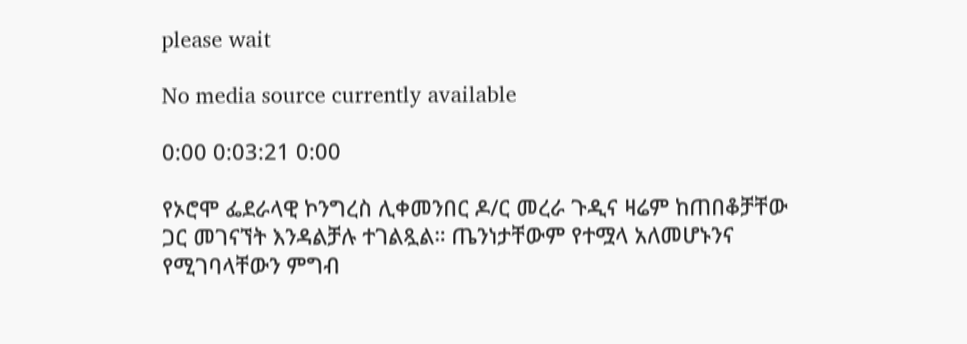please wait

No media source currently available

0:00 0:03:21 0:00

የኦሮሞ ፌደራላዊ ኮንግረስ ሊቀመንበር ዶ/ር መረራ ጉዲና ዛሬም ከጠበቆቻቸው ጋር መገናኘት እንዳልቻሉ ተገልጿል። ጤንነታቸውም የተሟላ አለመሆኑንና የሚገባላቸውን ምግብ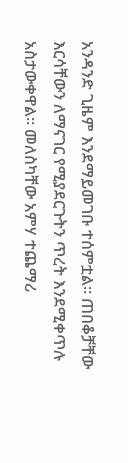አንዳንድ ጊዜም እንደማይመገቡ ተሰምቷል። ጠበቆቻቸው እርሳቸውን ለማናገር የሚያደርጉትን ጥረት እንደሚቀጥሉ አስታውቀዋል። መለስካቸው አምሃ ተጨማሪ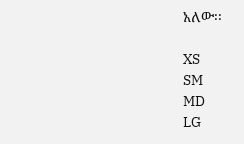አለው፡፡

XS
SM
MD
LG